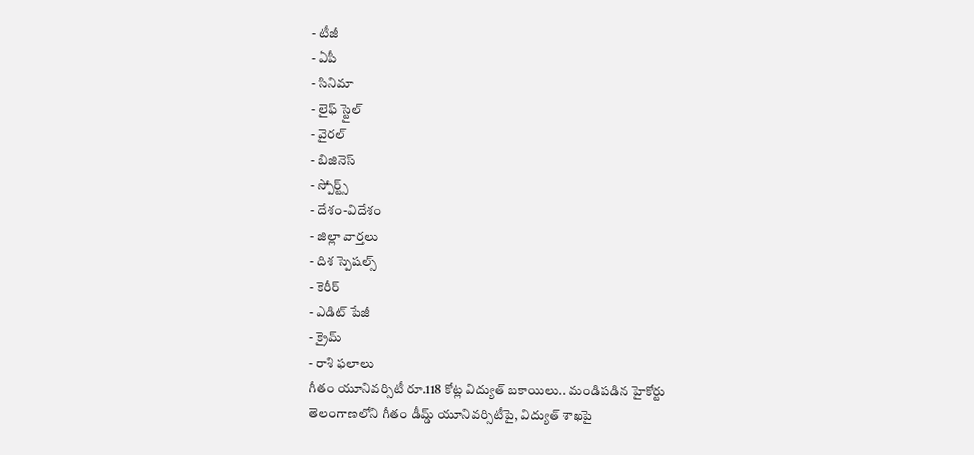- టీజీ
- ఏపీ
- సినిమా
- లైఫ్ స్టైల్
- వైరల్
- బిజినెస్
- స్పోర్ట్స్
- దేశం-విదేశం
- జిల్లా వార్తలు
- దిశ స్పెషల్స్
- కెరీర్
- ఎడిట్ పేజీ
- క్రైమ్
- రాశి ఫలాలు
గీతం యూనివర్సిటీ రూ.118 కోట్ల విద్యుత్ బకాయిలు.. మండిపడిన హైకోర్టు
తెలంగాణలోని గీతం డీమ్డ్ యూనివర్సిటీపై, విద్యుత్ శాఖపై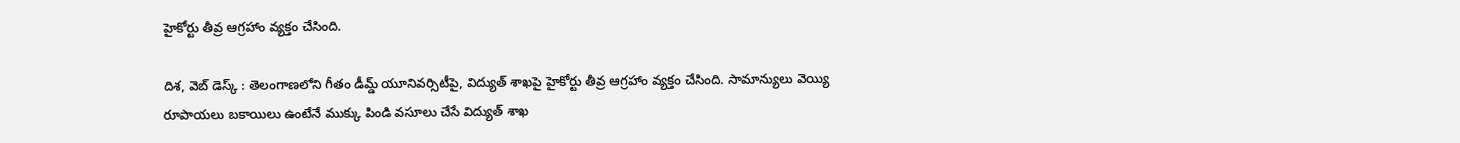హైకోర్టు తీవ్ర ఆగ్రహాం వ్యక్తం చేసింది.

దిశ, వెబ్ డెస్క్ : తెలంగాణలోని గీతం డీమ్డ్ యూనివర్సిటీపై, విద్యుత్ శాఖపై హైకోర్టు తీవ్ర ఆగ్రహాం వ్యక్తం చేసింది. సామాన్యులు వెయ్యి రూపాయలు బకాయిలు ఉంటేనే ముక్కు పిండి వసూలు చేసే విద్యుత్ శాఖ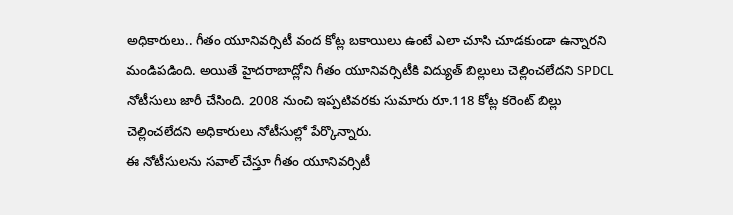అధికారులు.. గీతం యూనివర్సిటీ వంద కోట్ల బకాయిలు ఉంటే ఎలా చూసి చూడకుండా ఉన్నారని మండిపడింది. అయితే హైదరాబాద్లోని గీతం యూనివర్సిటీకి విద్యుత్ బిల్లులు చెల్లించలేదని SPDCL నోటీసులు జారీ చేసింది. 2008 నుంచి ఇప్పటివరకు సుమారు రూ.118 కోట్ల కరెంట్ బిల్లు చెల్లించలేదని అధికారులు నోటీసుల్లో పేర్కొన్నారు.
ఈ నోటీసులను సవాల్ చేస్తూ గీతం యూనివర్సిటీ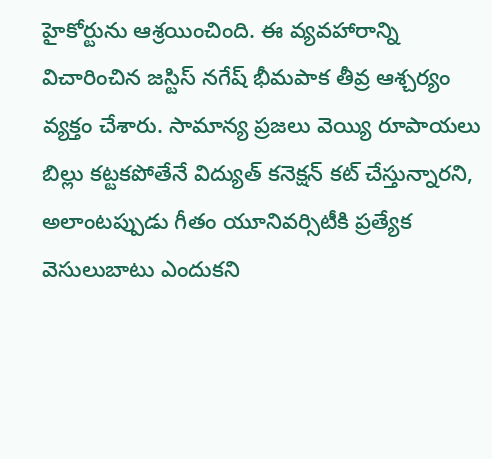హైకోర్టును ఆశ్రయించింది. ఈ వ్యవహారాన్ని విచారించిన జస్టిస్ నగేష్ భీమపాక తీవ్ర ఆశ్చర్యం వ్యక్తం చేశారు. సామాన్య ప్రజలు వెయ్యి రూపాయలు బిల్లు కట్టకపోతేనే విద్యుత్ కనెక్షన్ కట్ చేస్తున్నారని, అలాంటప్పుడు గీతం యూనివర్సిటీకి ప్రత్యేక వెసులుబాటు ఎందుకని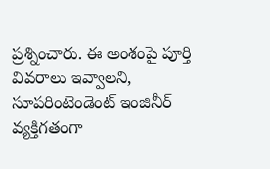ప్రశ్నించారు. ఈ అంశంపై పూర్తి వివరాలు ఇవ్వాలని, సూపరింటెండెంట్ ఇంజినీర్ వ్యక్తిగతంగా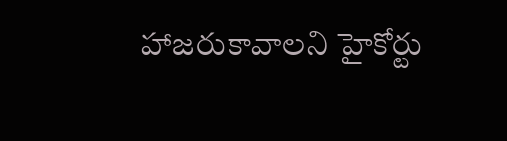హాజరుకావాలని హైకోర్టు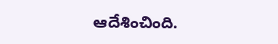ఆదేశించింది.